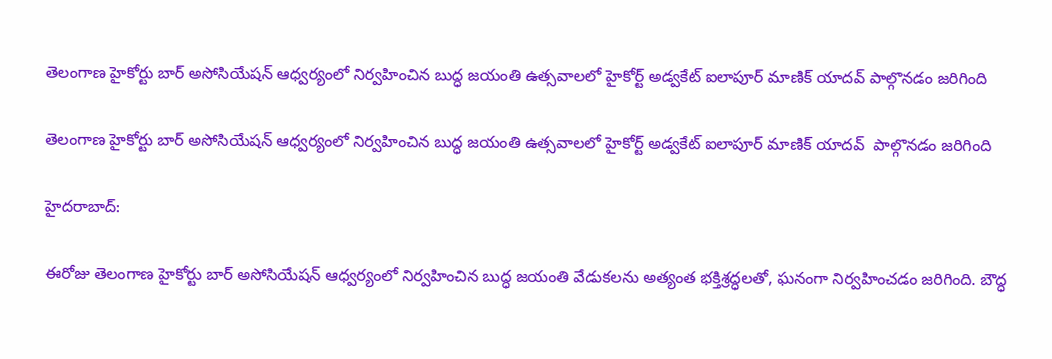తెలంగాణ హైకోర్టు బార్ అసోసియేషన్ ఆధ్వర్యంలో నిర్వహించిన బుద్ధ జయంతి ఉత్సవాలలో హైకోర్ట్ అడ్వకేట్ ఐలాపూర్ మాణిక్ యాదవ్ పాల్గొనడం జరిగింది

తెలంగాణ హైకోర్టు బార్ అసోసియేషన్ ఆధ్వర్యంలో నిర్వహించిన బుద్ధ జయంతి ఉత్సవాలలో హైకోర్ట్ అడ్వకేట్ ఐలాపూర్ మాణిక్ యాదవ్  పాల్గొనడం జరిగింది

హైదరాబాద్:

ఈరోజు తెలంగాణ హైకోర్టు బార్ అసోసియేషన్ ఆధ్వర్యంలో నిర్వహించిన బుద్ధ జయంతి వేడుకలను అత్యంత భక్తిశ్రద్ధలతో, ఘనంగా నిర్వహించడం జరిగింది. బౌద్ధ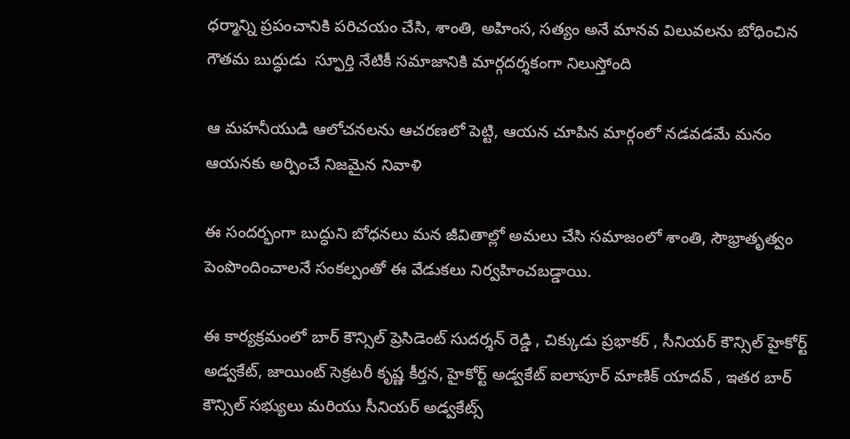ధర్మాన్ని ప్రపంచానికి పరిచయం చేసి, శాంతి, అహింస, సత్యం అనే మానవ విలువలను బోధించిన గౌతమ బుద్ధుడు  స్ఫూర్తి నేటికీ సమాజానికి మార్గదర్శకంగా నిలుస్తోంది

ఆ మహనీయుడి ఆలోచనలను ఆచరణలో పెట్టి, ఆయన చూపిన మార్గంలో నడవడమే మనం ఆయనకు అర్పించే నిజమైన నివాళి

ఈ సందర్భంగా బుద్ధుని బోధనలు మన జీవితాల్లో అమలు చేసి సమాజంలో శాంతి, సౌభ్రాతృత్వం పెంపొందించాలనే సంకల్పంతో ఈ వేడుకలు నిర్వహించబడ్డాయి.

ఈ కార్యక్రమంలో బార్ కౌన్సిల్ ప్రెసిడెంట్ సుదర్శన్ రెడ్డి , చిక్కుడు ప్రభాకర్ , సీనియర్ కౌన్సిల్ హైకోర్ట్ అడ్వకేట్, జాయింట్ సెక్రటరీ కృష్ణ కీర్తన, హైకోర్ట్ అడ్వకేట్ ఐలాపూర్ మాణిక్ యాదవ్ , ఇతర బార్ కౌన్సిల్ సభ్యులు మరియు సీనియర్ అడ్వకేట్స్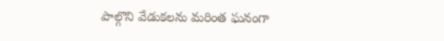పాల్గొని వేడుకలను మరింత ఘనంగా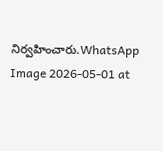నిర్వహించారు.WhatsApp Image 2026-05-01 at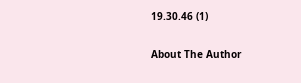19.30.46 (1)

About The Author